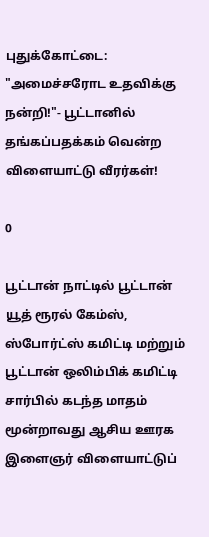புதுக்கோட்டை: "அமைச்சரோட உதவிக்கு நன்றி!"- பூட்டானில் தங்கப்பதக்கம் வென்ற விளையாட்டு வீரர்கள்!

0

பூட்டான் நாட்டில் பூட்டான் யூத் ரூரல் கேம்ஸ், ஸ்போர்ட்ஸ் கமிட்டி மற்றும் பூட்டான் ஒலிம்பிக் கமிட்டி சார்பில் கடந்த மாதம் மூன்றாவது ஆசிய ஊரக இளைஞர் விளையாட்டுப்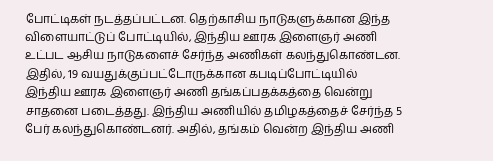போட்டிகள் நடத்தப்பட்டன. தெற்காசிய நாடுகளுக்கான இந்த விளையாட்டுப் போட்டியில், இந்திய ஊரக இளைஞர் அணி உட்பட ஆசிய நாடுகளைச் சேர்ந்த அணிகள் கலந்துகொண்டன. இதில், 19 வயதுக்குப்பட்டோருக்கான கபடிப்போட்டியில் இந்திய ஊரக இளைஞர் அணி தங்கப்பதக்கத்தை வென்று சாதனை படைத்தது. இந்திய அணியில் தமிழகத்தைச் சேர்ந்த 5 பேர் கலந்துகொண்டனர். அதில், தங்கம் வென்ற இந்திய அணி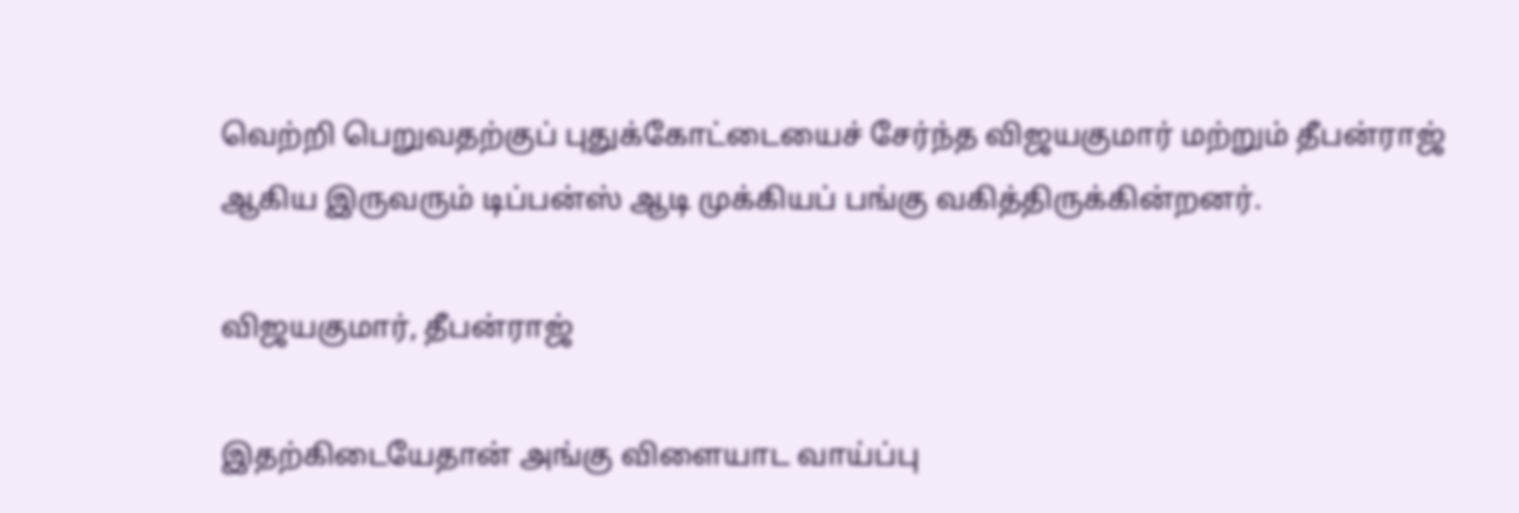வெற்றி பெறுவதற்குப் புதுக்கோட்டையைச் சேர்ந்த விஜயகுமார் மற்றும் தீபன்ராஜ் ஆகிய இருவரும் டிப்பன்ஸ் ஆடி முக்கியப் பங்கு வகித்திருக்கின்றனர்.

விஜயகுமார், தீபன்ராஜ்

இதற்கிடையேதான் அங்கு விளையாட வாய்ப்பு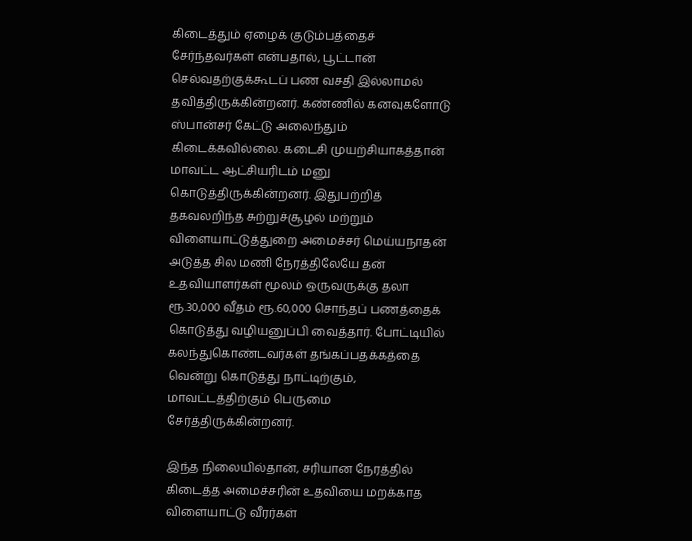கிடைத்தும் ஏழைக் குடும்பத்தைச் சேர்ந்தவர்கள் என்பதால், பூட்டான் செல்வதற்குக்கூடப் பண வசதி இல்லாமல் தவித்திருக்கின்றனர். கண்ணில் கனவுகளோடு ஸ்பான்சர் கேட்டு அலைந்தும் கிடைக்கவில்லை. கடைசி முயற்சியாகத்தான் மாவட்ட ஆட்சியரிடம் மனு கொடுத்திருக்கின்றனர். இதுபற்றித் தகவலறிந்த சுற்றுச்சூழல் மற்றும் விளையாட்டுத்துறை அமைச்சர் மெய்யநாதன் அடுத்த சில மணி நேரத்திலேயே தன் உதவியாளர்கள் மூலம் ஒருவருக்கு தலா ரூ.30,000 வீதம் ரூ.60,000 சொந்தப் பணத்தைக் கொடுத்து வழியனுப்பி வைத்தார். போட்டியில் கலந்துகொண்டவர்கள் தங்கப்பதக்கத்தை வென்று கொடுத்து நாட்டிற்கும், மாவட்டத்திற்கும் பெருமை சேர்த்திருக்கின்றனர்.

இந்த நிலையில்தான், சரியான நேரத்தில் கிடைத்த அமைச்சரின் உதவியை மறக்காத விளையாட்டு வீரர்கள்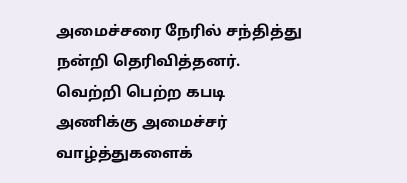அமைச்சரை நேரில் சந்தித்து நன்றி தெரிவித்தனர். வெற்றி பெற்ற கபடி அணிக்கு அமைச்சர் வாழ்த்துகளைக்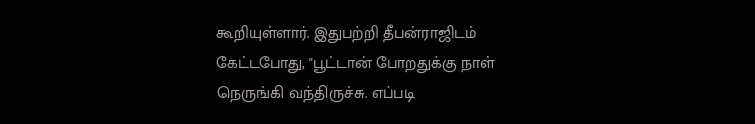கூறியுள்ளார். இதுபற்றி தீபன்ராஜிடம் கேட்டபோது, "பூட்டான் போறதுக்கு நாள் நெருங்கி வந்திருச்சு. எப்படி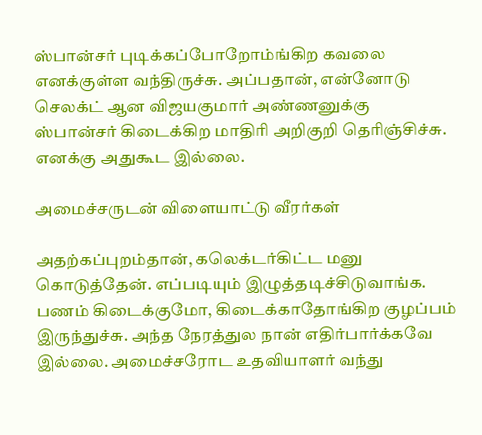ஸ்பான்சர் புடிக்கப்போறோம்ங்கிற கவலை எனக்குள்ள வந்திருச்சு. அப்பதான், என்னோடு செலக்ட் ஆன விஜயகுமார் அண்ணனுக்கு ஸ்பான்சர் கிடைக்கிற மாதிரி அறிகுறி தெரிஞ்சிச்சு. எனக்கு அதுகூட இல்லை.

அமைச்சருடன் விளையாட்டு வீரர்கள்

அதற்கப்புறம்தான், கலெக்டர்கிட்ட மனு கொடுத்தேன். எப்படியும் இழுத்தடிச்சிடுவாங்க. பணம் கிடைக்குமோ, கிடைக்காதோங்கிற குழப்பம் இருந்துச்சு. அந்த நேரத்துல நான் எதிர்பார்க்கவே இல்லை. அமைச்சரோட உதவியாளர் வந்து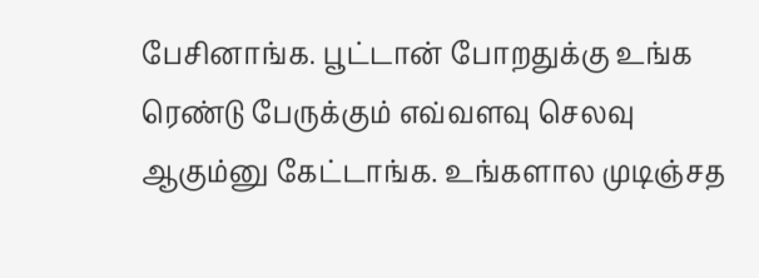பேசினாங்க. பூட்டான் போறதுக்கு உங்க ரெண்டு பேருக்கும் எவ்வளவு செலவு ஆகும்னு கேட்டாங்க. உங்களால முடிஞ்சத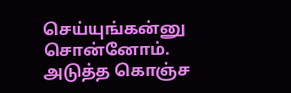செய்யுங்கன்னு சொன்னோம். அடுத்த கொஞ்ச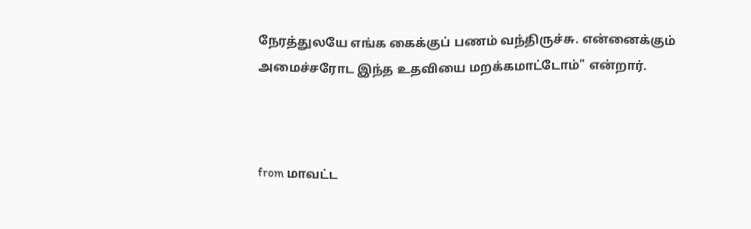நேரத்துலயே எங்க கைக்குப் பணம் வந்திருச்சு. என்னைக்கும் அமைச்சரோட இந்த உதவியை மறக்கமாட்டோம்" என்றார்.



from மாவட்ட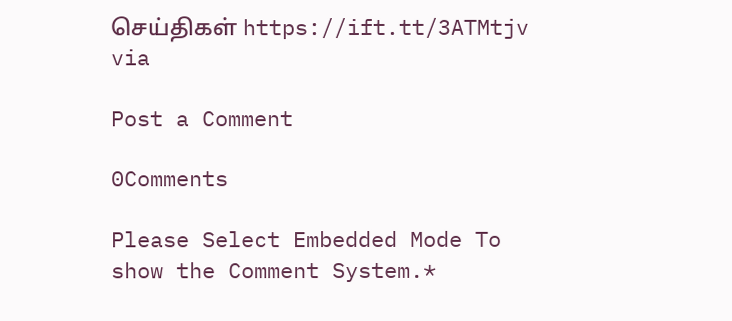செய்திகள் https://ift.tt/3ATMtjv
via

Post a Comment

0Comments

Please Select Embedded Mode To show the Comment System.*